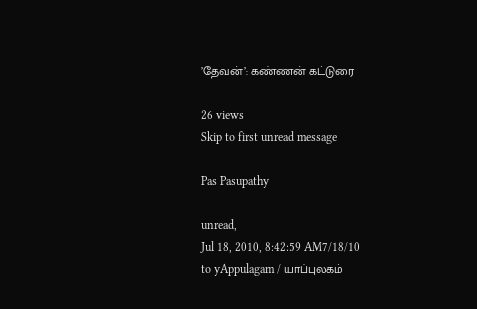’தேவன்’: கண்ணன் கட்டுரை

26 views
Skip to first unread message

Pas Pasupathy

unread,
Jul 18, 2010, 8:42:59 AM7/18/10
to yAppulagam / யாப்புலகம்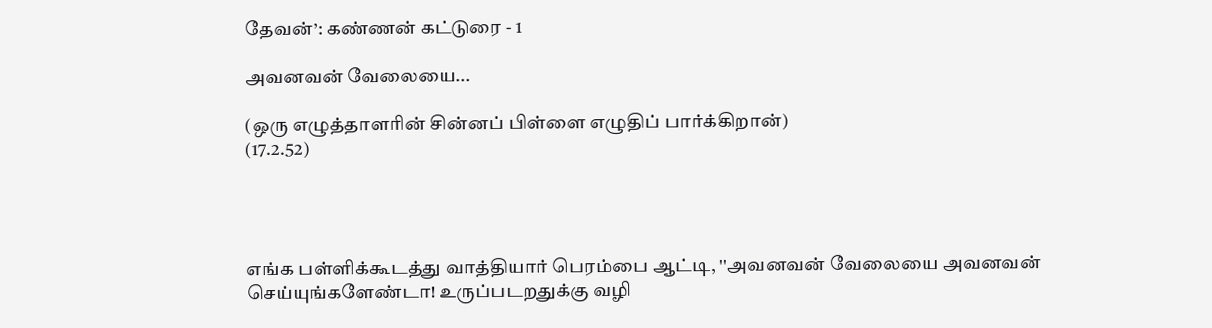தேவன்’: கண்ணன் கட்டுரை - 1

அவனவன் வேலையை...

(ஒரு எழுத்தாளரின் சின்னப் பிள்ளை எழுதிப் பார்க்கிறான்)
(17.2.52)




எங்க பள்ளிக்கூடத்து வாத்தியார் பெரம்பை ஆட்டி, ''அவனவன் வேலையை அவனவன் செய்யுங்களேண்டா! உருப்படறதுக்கு வழி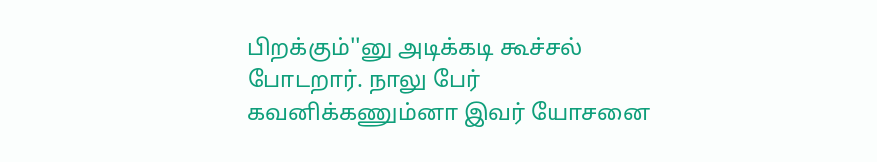பிறக்கும்''னு அடிக்கடி கூச்சல் போடறார். நாலு பேர் கவனிக்கணும்னா இவர் யோசனை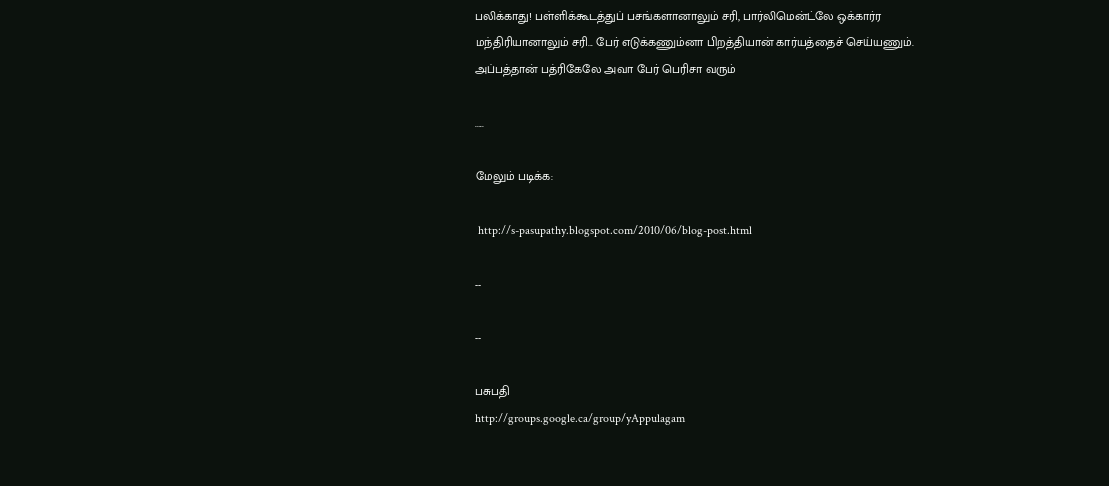பலிக்காது! பள்ளிக்கூடத்துப் பசங்களானாலும் சரி, பார்லிமென்ட்லே ஒக்கார்ர மந்திரியானாலும் சரி... பேர் எடுக்கணும்னா பிறத்தியான் கார்யத்தைச் செய்யணும். அப்பத்தான் பத்ரிகேலே அவா பேர் பெரிசா வரும்

.....

மேலும் படிக்க:

 http://s-pasupathy.blogspot.com/2010/06/blog-post.html

--

--

பசுபதி
http://groups.google.ca/group/yAppulagam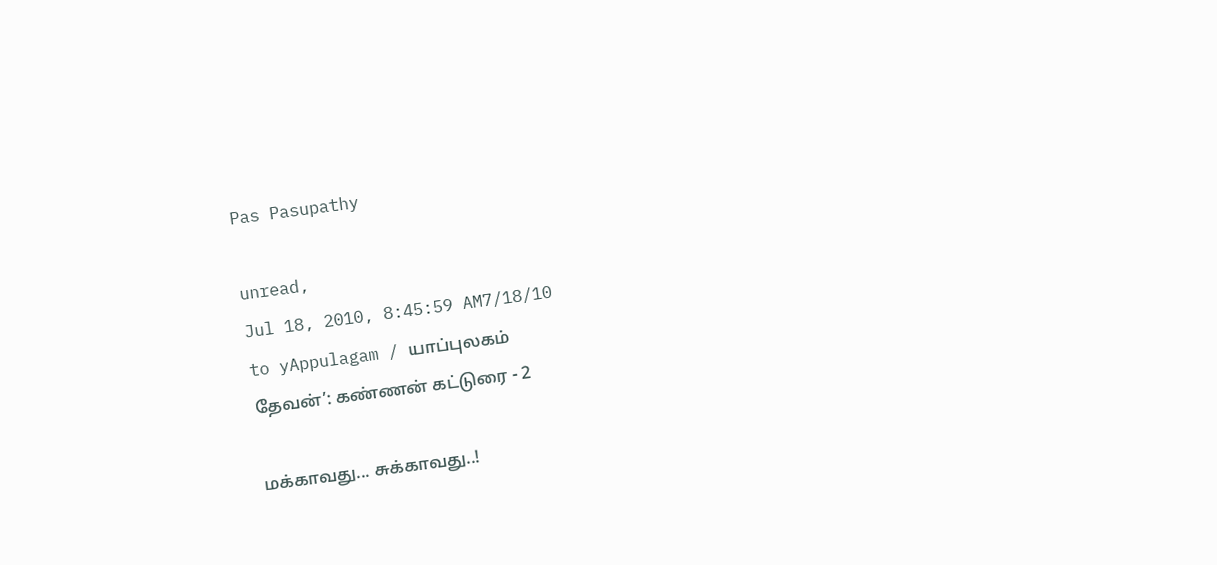Pas Pasupathy

unread,
Jul 18, 2010, 8:45:59 AM7/18/10
to yAppulagam / யாப்புலகம்
தேவன்’: கண்ணன் கட்டுரை - 2

மக்காவது... சுக்காவது..!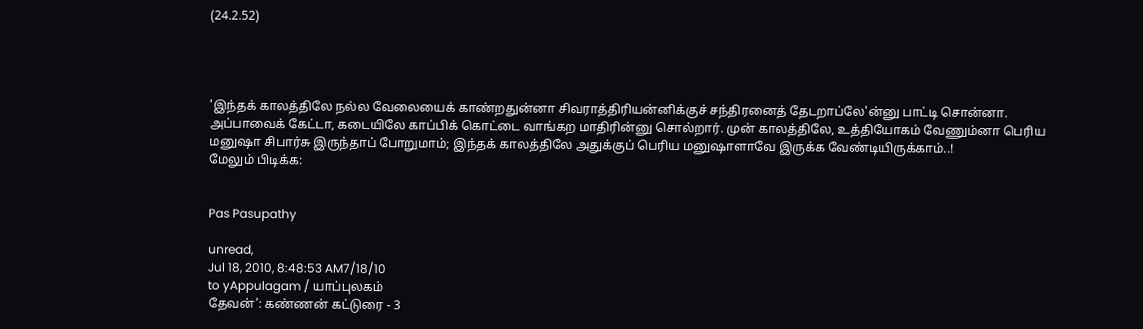(24.2.52)




'இந்தக் காலத்திலே நல்ல வேலையைக் காண்றதுன்னா சிவராத்திரியன்னிக்குச் சந்திரனைத் தேடறாப்லே'ன்னு பாட்டி சொன்னா. அப்பாவைக் கேட்டா, கடையிலே காப்பிக் கொட்டை வாங்கற மாதிரின்னு சொல்றார். முன் காலத்திலே, உத்தியோகம் வேணும்னா பெரிய மனுஷா சிபார்சு இருந்தாப் போறுமாம்; இந்தக் காலத்திலே அதுக்குப் பெரிய மனுஷாளாவே இருக்க வேண்டியிருக்காம்..!
மேலும் பிடிக்க:


Pas Pasupathy

unread,
Jul 18, 2010, 8:48:53 AM7/18/10
to yAppulagam / யாப்புலகம்
தேவன்’: கண்ணன் கட்டுரை - 3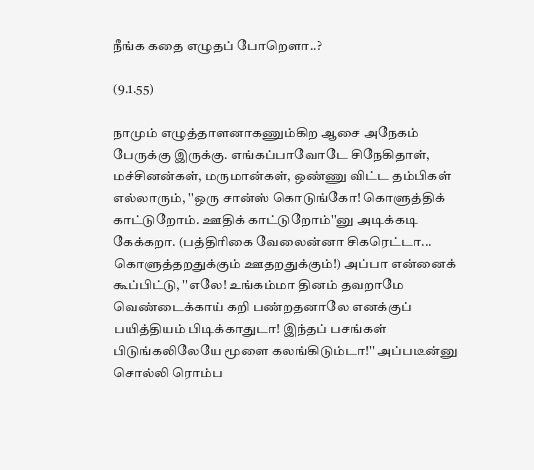நீங்க கதை எழுதப் போறெளா..?

(9.1.55)

நாமும் எழுத்தாளனாகணும்கிற ஆசை அநேகம் பேருக்கு இருக்கு. எங்கப்பாவோடே சிநேகிதாள், மச்சினன்கள், மருமான்கள், ஒண்ணு விட்ட தம்பிகள் எல்லாரும், ''ஒரு சான்ஸ் கொடுங்கோ! கொளுத்திக் காட்டுறோம். ஊதிக் காட்டுறோம்''னு அடிக்கடி கேக்கறா. (பத்திரிகை வேலைன்னா சிகரெட்டா... கொளுத்தறதுக்கும் ஊதறதுக்கும்!) அப்பா என்னைக் கூப்பிட்டு, ''எலே! உங்கம்மா தினம் தவறாமே வெண்டைக்காய் கறி பண்றதனாலே எனக்குப் பயித்தியம் பிடிக்காதுடா! இந்தப் பசங்கள் பிடுங்கலிலேயே மூளை கலங்கிடும்டா!'' அப்படீன்னு சொல்லி ரொம்ப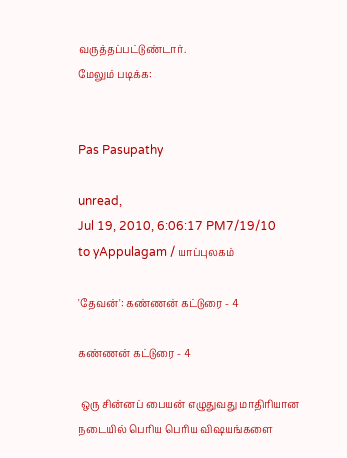வருத்தப்பட்டுண்டார்.
மேலும் படிக்க:


Pas Pasupathy

unread,
Jul 19, 2010, 6:06:17 PM7/19/10
to yAppulagam / யாப்புலகம்

'தேவன்': கண்ணன் கட்டுரை - 4

கண்ணன் கட்டுரை - 4

 ஒரு சின்னப் பையன் எழுதுவது மாதிரியான நடையில் பெரிய பெரிய விஷயங்களை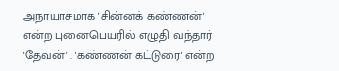அநாயாசமாக 'சின்னக் கண்ணன்' என்ற புனைபெயரில் எழுதி வந்தார் 'தேவன்' . 'கண்ணன் கட்டுரை' என்ற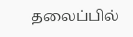தலைப்பில்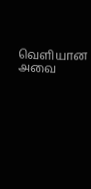வெளியான அவை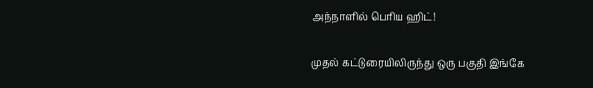அந்நாளில் பெரிய ஹிட்!

முதல் கட்டுரையிலிருந்து ஒரு பகுதி இங்கே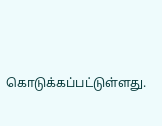கொடுக்கப்பட்டுள்ளது.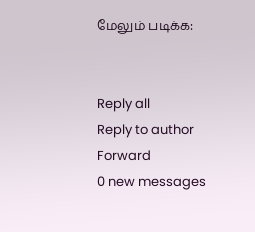மேலும் படிக்க:


Reply all
Reply to author
Forward
0 new messages